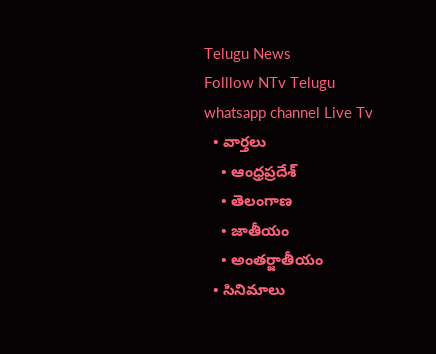Telugu News
Folllow NTv Telugu whatsapp channel Live Tv
  • వార్తలు
    • ఆంధ్రప్రదేశ్
    • తెలంగాణ
    • జాతీయం
    • అంతర్జాతీయం
  • సినిమాలు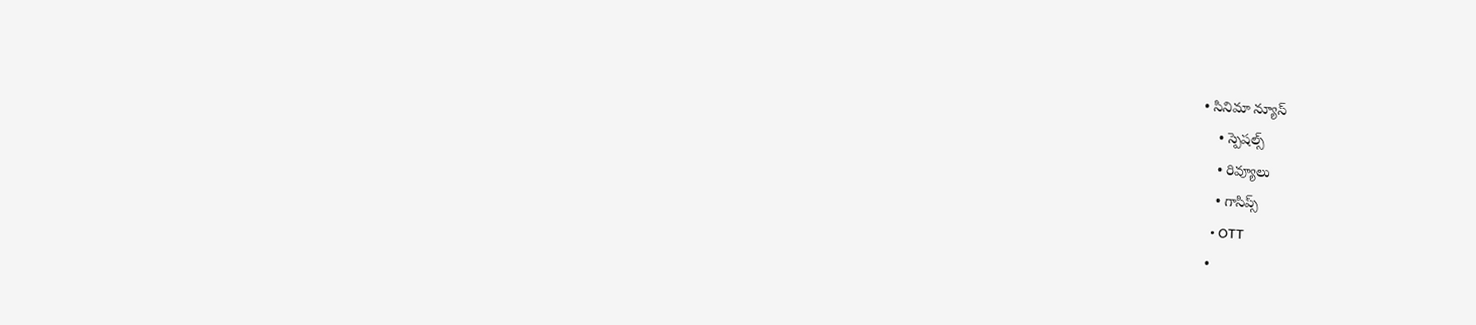• సినిమా న్యూస్
    • స్పెషల్స్
    • రివ్యూలు
    • గాసిప్స్
    • OTT
  •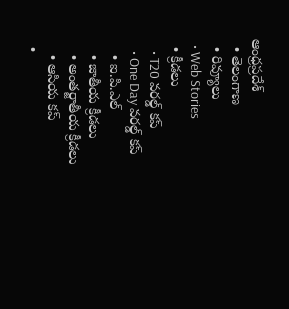ఆంధ్రప్రదేశ్
  • తెలంగాణ
  • రివ్యూలు
  • Web Stories
  • క్రీడలు
    • T20 వరల్డ్ కప్
    • One Day వరల్డ్ కప్
    • ఐ.పి.ఎల్
    • జాతీయ క్రీడలు
    • అంతర్జాతీయ క్రీడలు
    • ఆసియ కప్
  •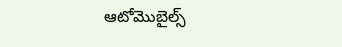ఆటోమొబైల్స్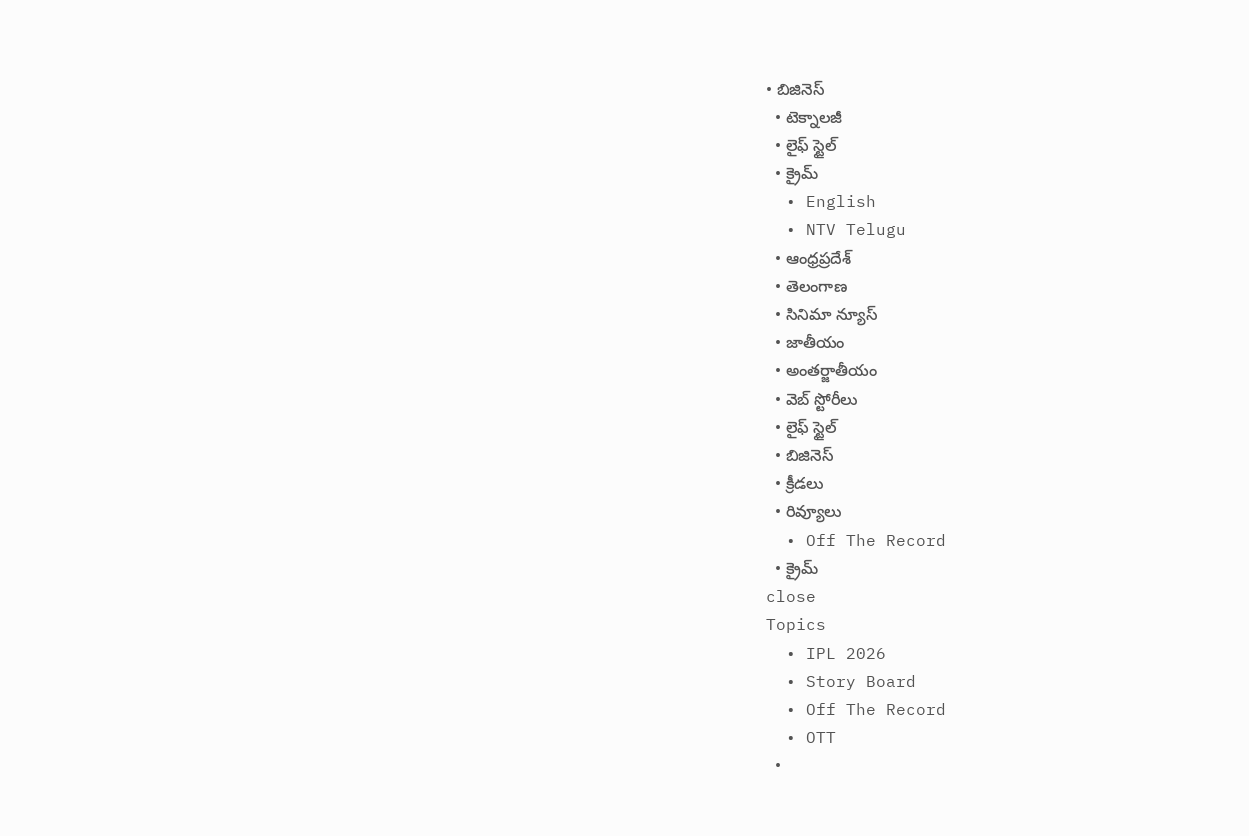• బిజినెస్‌
  • టెక్నాలజీ
  • లైఫ్ స్టైల్
  • క్రైమ్
  • English
  • NTV Telugu
  • ఆంధ్రప్రదేశ్
  • తెలంగాణ
  • సినిమా న్యూస్
  • జాతీయం
  • అంతర్జాతీయం
  • వెబ్ స్టోరీలు
  • లైఫ్ స్టైల్
  • బిజినెస్‌
  • క్రీడలు
  • రివ్యూలు
  • Off The Record
  • క్రైమ్
close
Topics
  • IPL 2026
  • Story Board
  • Off The Record
  • OTT
  •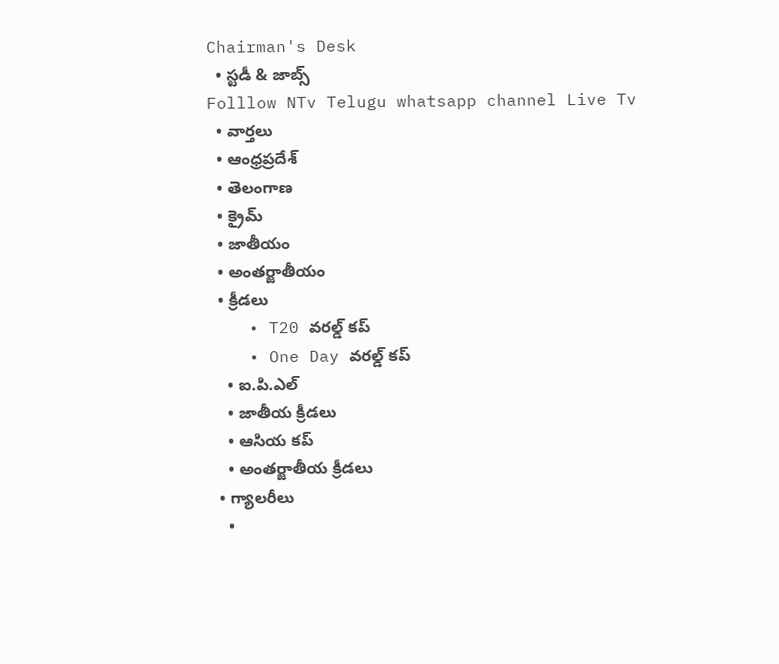Chairman's Desk
  • స్టడీ & జాబ్స్
Folllow NTv Telugu whatsapp channel Live Tv
  • వార్తలు
  • ఆంధ్రప్రదేశ్
  • తెలంగాణ
  • క్రైమ్
  • జాతీయం
  • అంతర్జాతీయం
  • క్రీడలు
    • T20 వరల్డ్ కప్
    • One Day వరల్డ్ కప్
    • ఐ.పి.ఎల్
    • జాతీయ క్రీడలు
    • ఆసియ కప్
    • అంతర్జాతీయ క్రీడలు
  • గ్యాలరీలు
    •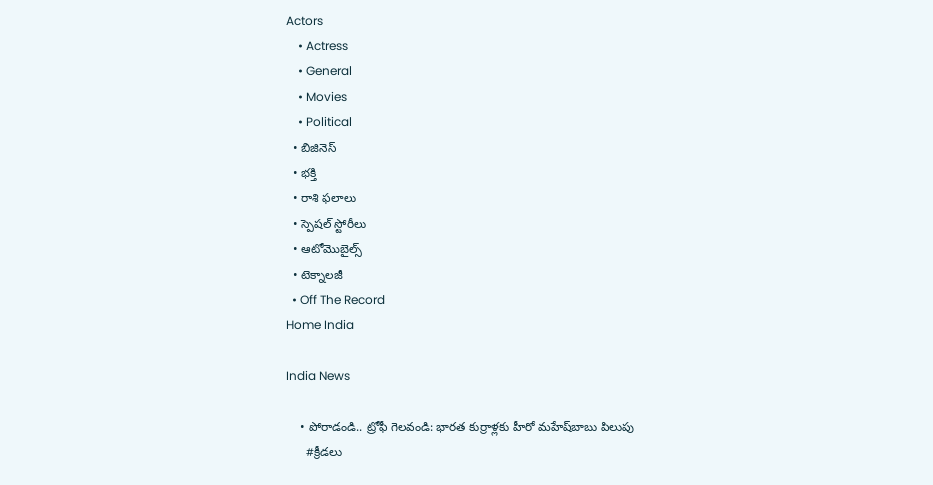Actors
    • Actress
    • General
    • Movies
    • Political
  • బిజినెస్‌
  • భక్తి
  • రాశి ఫలాలు
  • స్పెషల్‌ స్టోరీలు
  • ఆటోమొబైల్స్
  • టెక్నాలజీ
  • Off The Record
Home India

India News

    • పోరాడండి.. ట్రోఫీ గెలవండి: భారత కుర్రాళ్లకు హీరో మహేష్‌బాబు పిలుపు
      #క్రీడలు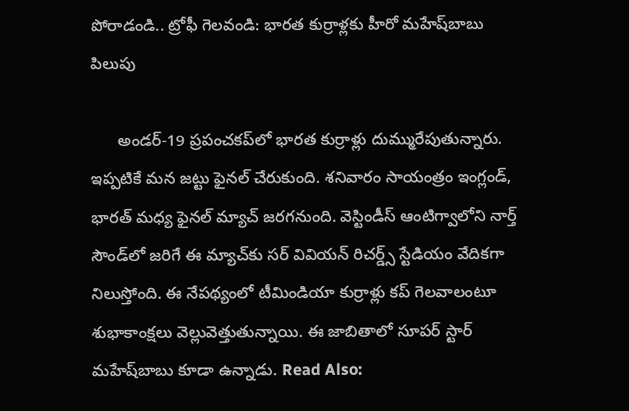పోరాడండి.. ట్రోఫీ గెలవండి: భారత కుర్రాళ్లకు హీరో మహేష్‌బాబు పిలుపు

      అండర్-19 ప్రపంచకప్‌లో భారత కుర్రాళ్లు దుమ్మురేపుతున్నారు. ఇప్పటికే మన జట్టు ఫైనల్ చేరుకుంది. శనివారం సాయంత్రం ఇంగ్లండ్, భారత్ మధ్య ఫైనల్ మ్యాచ్ జరగనుంది. వెస్టిండీస్‌ ఆంటిగ్వాలోని నార్త్ సౌండ్‌లో జరిగే ఈ మ్యాచ్‌కు సర్ వివియన్ రిచర్డ్స్ స్టేడియం వేదికగా నిలుస్తోంది. ఈ నేపథ్యంలో టీమిండియా కుర్రాళ్లు కప్ గెలవాలంటూ శుభాకాంక్షలు వెల్లువెత్తుతున్నాయి. ఈ జాబితాలో సూపర్ స్టార్ మహేష్‌బాబు కూడా ఉన్నాడు. Read Also: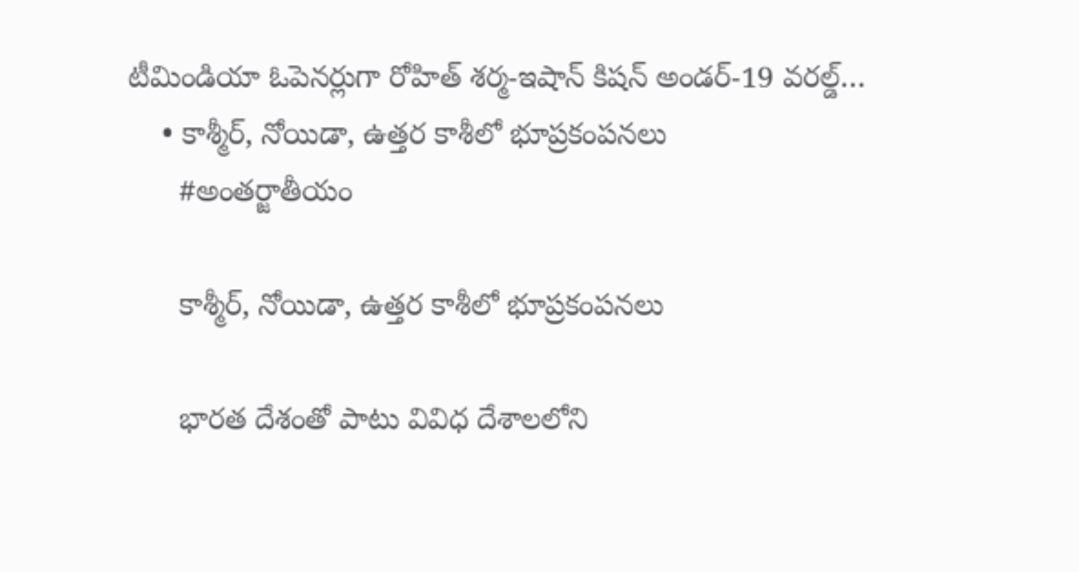టీమిండియా ఓపెనర్లుగా రోహిత్ శర్మ-ఇషాన్ కిషన్ అండర్-19 వరల్డ్…
    • కాశ్మీర్, నోయిడా, ఉత్తర కాశీలో భూప్రకంపనలు
      #అంతర్జాతీయం

      కాశ్మీర్, నోయిడా, ఉత్తర కాశీలో భూప్రకంపనలు

      భారత దేశంతో పాటు వివిధ దేశాలలోని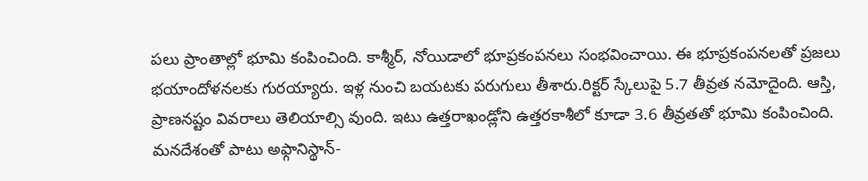పలు ప్రాంతాల్లో భూమి కంపించింది. కాశ్మీర్, నోయిడాలో భూప్రకంపనలు సంభవించాయి. ఈ భూప్రకంపనలతో ప్రజలు భయాందోళనలకు గురయ్యారు. ఇళ్ల నుంచి బయటకు పరుగులు తీశారు.రిక్టర్ స్కేలుపై 5.7 తీవ్రత నమోదైంది. ఆస్తి, ప్రాణనష్టం వివరాలు తెలియాల్సి వుంది. ఇటు ఉత్తరాఖండ్లోని ఉత్తరకాశీలో కూడా 3.6 తీవ్రతతో భూమి కంపించింది. మనదేశంతో పాటు అఫ్గానిస్థాన్-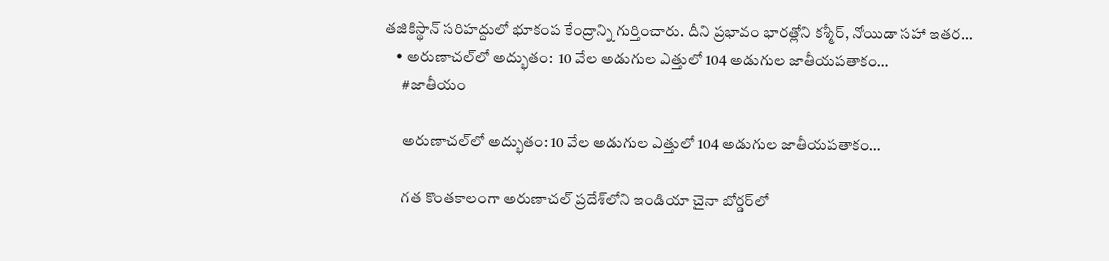తజికిస్థాన్ సరిహద్దులో భూకంప కేంద్రాన్ని గుర్తించారు. దీని ప్రభావం భారత్లోని కశ్మీర్, నోయిడా సహా ఇతర…
    • అరుణాచ‌ల్‌లో అద్భుతం:  10 వేల అడుగుల ఎత్తులో 104 అడుగుల జాతీయ‌ప‌తాకం…
      #జాతీయం

      అరుణాచ‌ల్‌లో అద్భుతం: 10 వేల అడుగుల ఎత్తులో 104 అడుగుల జాతీయ‌ప‌తాకం…

      గ‌త కొంత‌కాలంగా అరుణాచ‌ల్ ప్ర‌దేశ్‌లోని ఇండియా చైనా బోర్డ‌ర్‌లో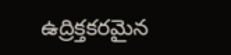ఉద్రిక్త‌క‌ర‌మైన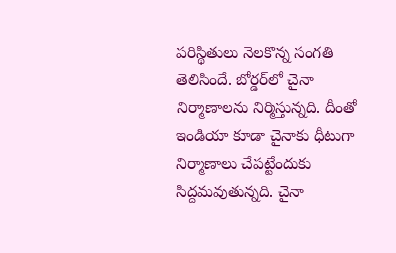ప‌రిస్థితులు నెల‌కొన్న సంగ‌తి తెలిసిందే. బోర్డ‌ర్‌లో చైనా నిర్మాణాల‌ను నిర్మిస్తున్న‌ది. దీంతో ఇండియా కూడా చైనాకు ధీటుగా నిర్మాణాలు చేప‌ట్టేందుకు సిద్ద‌మ‌వుతున్న‌ది. చైనా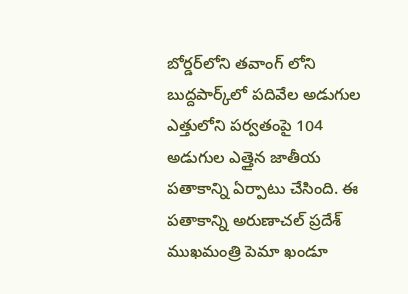బోర్డ‌ర్‌లోని త‌వాంగ్ లోని బుద్ద‌పార్క్‌లో ప‌దివేల అడుగుల ఎత్తులోని ప‌ర్వ‌తంపై 104 అడుగుల ఎత్తైన జాతీయ ప‌తాకాన్ని ఏర్పాటు చేసింది. ఈ ప‌తాకాన్ని అరుణాచ‌ల్ ప్ర‌దేశ్ ముఖ‌మంత్రి పెమా ఖండూ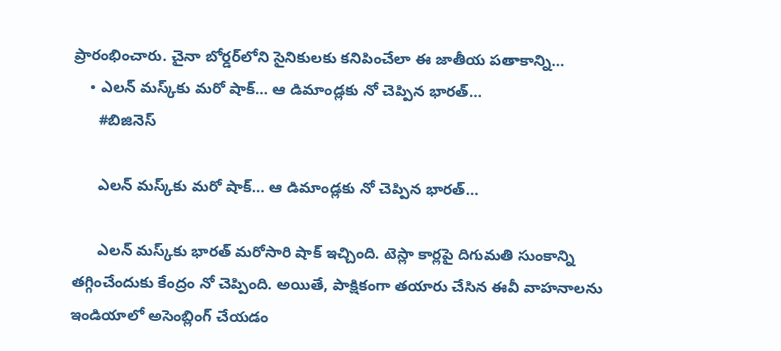ప్రారంభించారు. చైనా బోర్డ‌ర్‌లోని సైనికుల‌కు క‌నిపించేలా ఈ జాతీయ ప‌తాకాన్ని…
    • ఎల‌న్ మ‌స్క్‌కు మ‌రో షాక్‌… ఆ డిమాండ్ల‌కు నో చెప్పిన భార‌త్‌…
      #బిజినెస్‌

      ఎల‌న్ మ‌స్క్‌కు మ‌రో షాక్‌… ఆ డిమాండ్ల‌కు నో చెప్పిన భార‌త్‌…

      ఎల‌న్ మ‌స్క్‌కు భార‌త్ మ‌రోసారి షాక్ ఇచ్చింది. టెస్లా కార్ల‌పై దిగుమ‌తి సుంకాన్ని త‌గ్గించేందుకు కేంద్రం నో చెప్పింది. అయితే, పాక్షికంగా త‌యారు చేసిన ఈవీ వాహ‌నాల‌ను ఇండియాలో అసెంబ్లింగ్ చేయ‌డం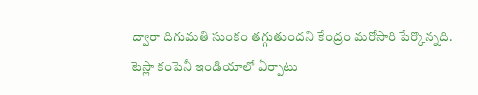ద్వారా దిగుమ‌తి సుంకం త‌గ్గుతుంద‌ని కేంద్రం మ‌రోసారి పేర్కొన్న‌ది. టెస్లా కంపెనీ ఇండియాలో ఏర్పాటు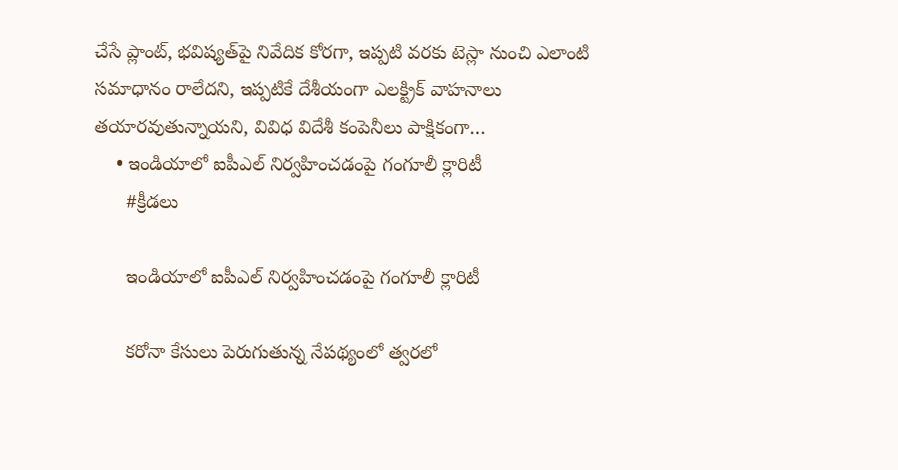చేసే ప్లాంట్‌, భ‌విష్య‌త్‌పై నివేదిక కోర‌గా, ఇప్ప‌టి వ‌ర‌కు టెస్లా నుంచి ఎలాంటి స‌మాధానం రాలేద‌ని, ఇప్ప‌టికే దేశీయంగా ఎల‌క్ట్రిక్ వాహ‌నాలు త‌యార‌వుతున్నాయని, వివిధ విదేశీ కంపెనీలు పాక్షికంగా…
    • ఇండియాలో ఐపీఎల్ నిర్వహించడంపై గంగూలీ క్లారిటీ
      #క్రీడలు

      ఇండియాలో ఐపీఎల్ నిర్వహించడంపై గంగూలీ క్లారిటీ

      కరోనా కేసులు పెరుగుతున్న నేపథ్యంలో త్వరలో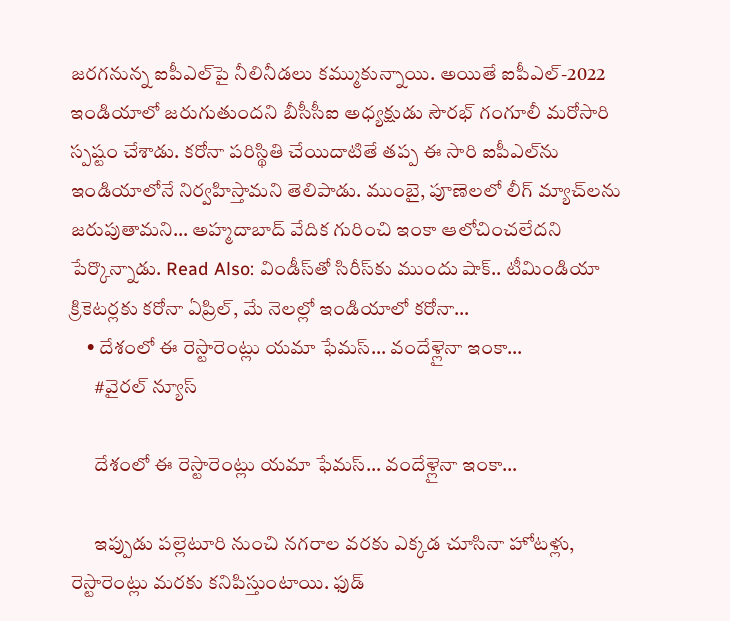జరగనున్న ఐపీఎల్‌పై నీలినీడలు కమ్ముకున్నాయి. అయితే ఐపీఎల్-2022 ఇండియాలో జరుగుతుందని బీసీసీఐ అధ్యక్షుడు సౌరభ్ గంగూలీ మరోసారి స్పష్టం చేశాడు. కరోనా పరిస్థితి చేయిదాటితే తప్ప ఈ సారి ఐపీఎల్‌ను ఇండియాలోనే నిర్వహిస్తామని తెలిపాడు. ముంబై, పూణెలలో లీగ్ మ్యాచ్‌లను జరుపుతామని… అహ్మదాబాద్ వేదిక గురించి ఇంకా ఆలోచించలేదని పేర్కొన్నాడు. Read Also: విండీస్‌తో సిరీస్‌కు ముందు షాక్.. టీమిండియా క్రికెటర్లకు కరోనా ఏప్రిల్, మే నెలల్లో ఇండియాలో కరోనా…
    • దేశంలో ఈ రెస్టారెంట్లు య‌మా ఫేమ‌స్‌… వందేళ్లైనా ఇంకా…
      #వైరల్ న్యూస్

      దేశంలో ఈ రెస్టారెంట్లు య‌మా ఫేమ‌స్‌… వందేళ్లైనా ఇంకా…

      ఇప్పుడు ప‌ల్లెటూరి నుంచి న‌గ‌రాల వ‌ర‌కు ఎక్క‌డ చూసినా హోట‌ళ్లు, రెస్టారెంట్లు మ‌ర‌కు క‌నిపిస్తుంటాయి. ఫుడ్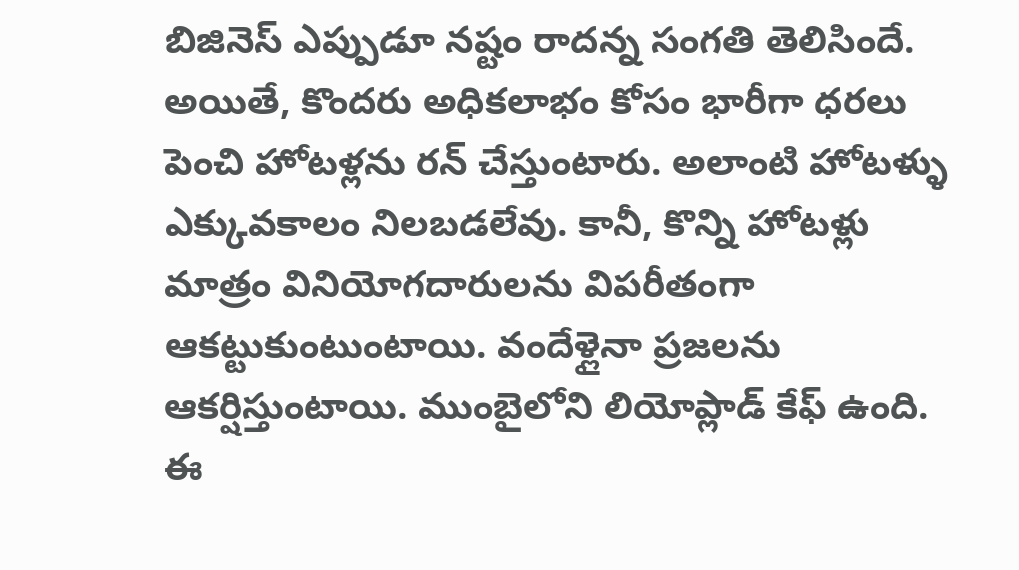బిజినెస్ ఎప్పుడూ న‌ష్టం రాద‌న్న సంగ‌తి తెలిసిందే. అయితే, కొంద‌రు అధిక‌లాభం కోసం భారీగా ధ‌ర‌లు పెంచి హోట‌ళ్ల‌ను ర‌న్ చేస్తుంటారు. అలాంటి హోట‌ళ్ళు ఎక్కువ‌కాలం నిల‌బ‌డ‌లేవు. కానీ, కొన్ని హోట‌ళ్లు మాత్రం వినియోగ‌దారుల‌ను విప‌రీతంగా ఆక‌ట్టుకుంటుంటాయి. వందేళ్లైనా ప్ర‌జ‌ల‌ను ఆక‌ర్షిస్తుంటాయి. ముంబైలోని లియోప్లాడ్ కేఫ్ ఉంది. ఈ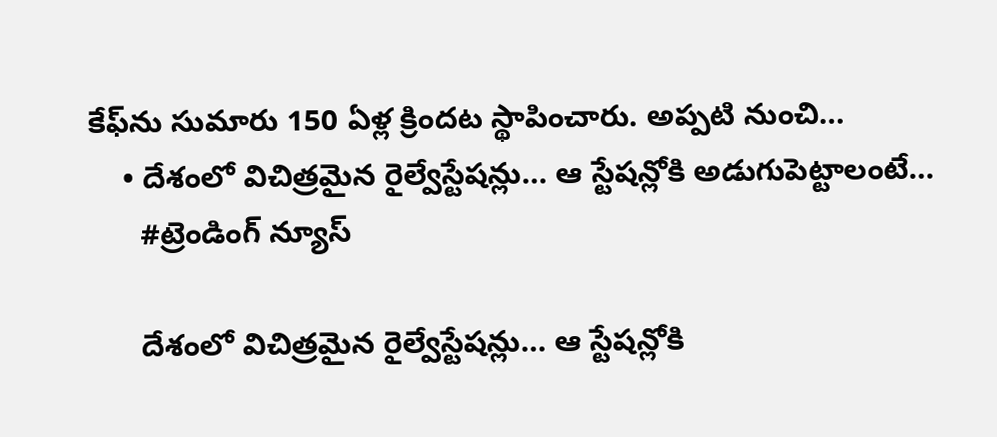కేఫ్‌ను సుమారు 150 ఏళ్ల క్రింద‌ట స్థాపించారు. అప్ప‌టి నుంచి…
    • దేశంలో విచిత్ర‌మైన రైల్వేస్టేష‌న్లు… ఆ స్టేషన్లోకి అడుగుపెట్టాలంటే…
      #ట్రెండింగ్ న్యూస్

      దేశంలో విచిత్ర‌మైన రైల్వేస్టేష‌న్లు… ఆ స్టేషన్లోకి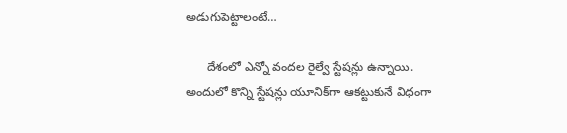అడుగుపెట్టాలంటే…

      దేశంలో ఎన్నో వంద‌ల రైల్వే స్టేష‌న్లు ఉన్నాయి. అందులో కొన్ని స్టేష‌న్లు యూనిక్‌గా ఆక‌ట్టుకునే విధంగా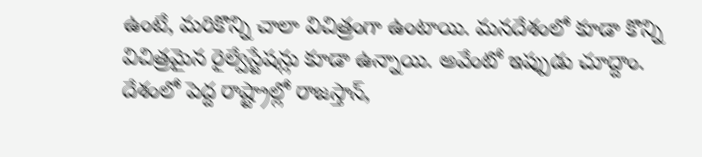ఉంటే, మ‌రికొన్ని చాలా విచిత్రంగా ఉంటాయి. మ‌న‌దేశంలో కూడా కొన్ని విచిత్ర‌మైన రైల్వేస్టేష‌న్లు కూడా ఉన్నాయి. అవేంటో ఇప్పుడు చూద్దాం. దేశంలో పెద్ద రాష్ట్రాల్లో రాజ‌స్తాన్‌,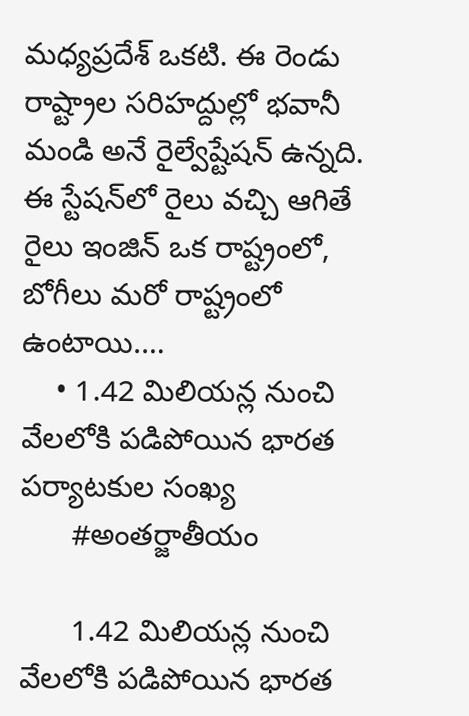మ‌ధ్య‌ప్ర‌దేశ్ ఒక‌టి. ఈ రెండు రాష్ట్రాల స‌రిహ‌ద్దుల్లో భ‌వానీ మండి అనే రైల్వేష్టేష‌న్ ఉన్న‌ది. ఈ స్టేష‌న్‌లో రైలు వ‌చ్చి ఆగితే రైలు ఇంజిన్ ఒక రాష్ట్రంలో, బోగీలు మ‌రో రాష్ట్రంలో ఉంటాయి.…
    • 1.42 మిలియ‌న్ల నుంచి వేల‌లోకి ప‌డిపోయిన భారత పర్యాటకుల సంఖ్య
      #అంతర్జాతీయం

      1.42 మిలియ‌న్ల నుంచి వేల‌లోకి ప‌డిపోయిన భారత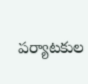పర్యాటకుల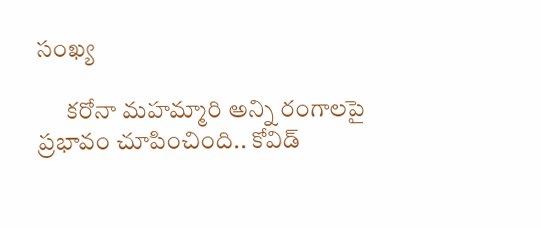సంఖ్య

      క‌రోనా మ‌హ‌మ్మారి అన్ని రంగాల‌పై ప్ర‌భావం చూపించింది.. కోవిడ్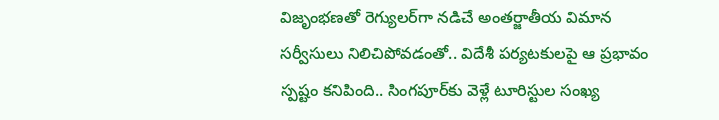విజృంభ‌ణ‌తో రెగ్యుల‌ర్‌గా న‌డిచే అంత‌ర్జాతీయ విమాన స‌ర్వీసులు నిలిచిపోవ‌డంతో.. విదేశీ ప‌ర్య‌ట‌కుల‌పై ఆ ప్ర‌భావం స్ప‌ష్టం క‌నిపింది.. సింగ‌పూర్‌కు వెళ్లే టూరిస్టుల సంఖ్య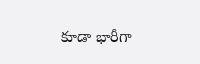కూడా భారీగా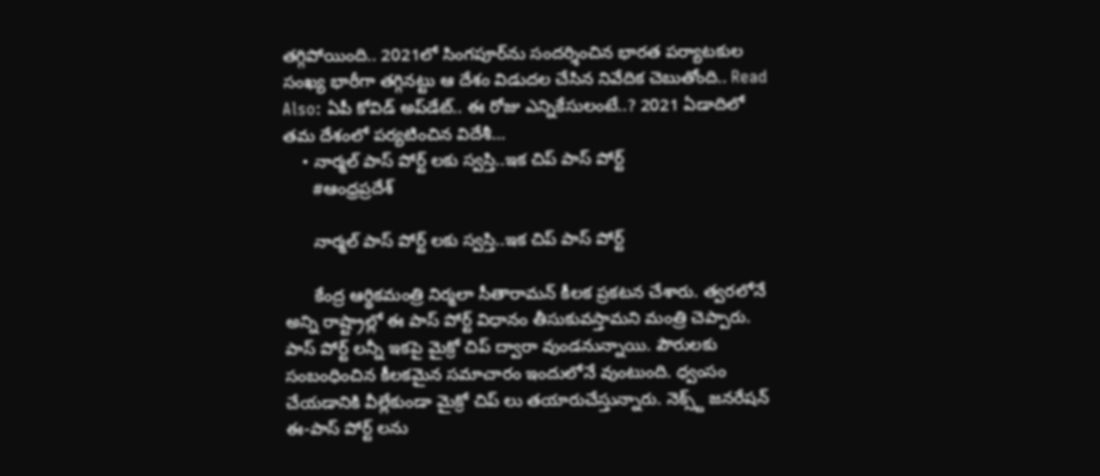త‌గ్గిపోయింది.. 2021లో సింగపూర్‌ను సందర్శించిన భారత పర్యాటకుల సంఖ్య భారీగా త‌గ్గిన‌ట్టు ఆ దేశం విడుద‌ల చేసిన నివేదిక చెబుతోంది.. Read Also: ఏపీ కోవిడ్ అప్‌డేట్‌.. ఈ రోజు ఎన్నికేసులంటే..? 2021 ఏడాదిలో తమ దేశంలో పర్యటించిన విదేశీ…
    • నార్మల్ పాస్ పోర్ట్ లకు స్వస్తి..ఇక చిప్ పాస్ పోర్ట్
      #ఆంధ్రప్రదేశ్

      నార్మల్ పాస్ పోర్ట్ లకు స్వస్తి..ఇక చిప్ పాస్ పోర్ట్

      కేంద్ర ఆర్థికమంత్రి నిర్మలా సీతారామన్ కీలక ప్రకటన చేశారు. త్వరలోనే అన్ని రాష్ట్రాల్లో ఈ పాస్ పోర్ట్ విధానం తీసుకువస్తామని మంత్రి చెప్పారు. పాస్ పోర్ట్ లన్నీ ఇకపై మైక్రో చిప్ ద్వారా వుండనున్నాయి. పౌరులకు సంబంధించిన కీలకమైన సమాచారం ఇందులోనే వుంటుంది. ధ్వంసం చేయడానికి వీల్లేకుండా మైక్రో చిప్ లు తయారుచేస్తున్నారు. నెక్స్ట్ జనరేషన్ ఈ-పాస్ పోర్ట్ లను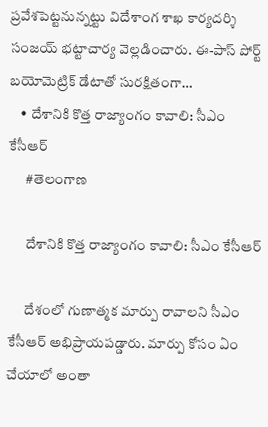ప్రవేశపెట్టనున్నట్టు విదేశాంగ శాఖ కార్యదర్శి సంజయ్ భట్టాచార్య వెల్లడించారు. ఈ-పాస్ పోర్ట్ బయోమెట్రిక్ డేటాతో సురక్షితంగా…
    • దేశానికి కొత్త రాజ్యాంగం కావాలి: సీఎం కేసీఆర్
      #తెలంగాణ

      దేశానికి కొత్త రాజ్యాంగం కావాలి: సీఎం కేసీఆర్

      దేశంలో గుణాత్మక మార్పు రావాలని సీఎం కేసీఆర్ అభిప్రాయపడ్డారు. మార్పు కోసం ఏం చేయాలో అంతా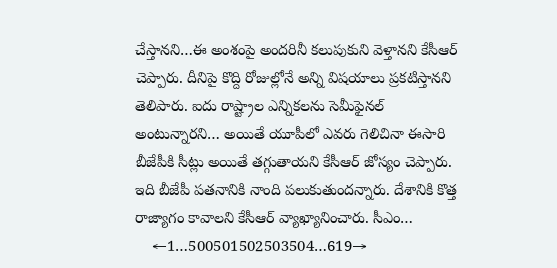చేస్తానని…ఈ అంశంపై అందరినీ కలుపుకుని వెళ్తానని కేసీఆర్ చెప్పారు. దీనిపై కొద్ది రోజుల్లోనే అన్ని విషయాలు ప్రకటిస్తానని తెలిపారు. ఐదు రాష్ట్రాల ఎన్నికలను సెమీఫైనల్ అంటున్నారని… అయితే యూపీలో ఎవరు గెలిచినా ఈసారి బీజేపీకి సీట్లు అయితే తగ్గుతాయని కేసీఆర్ జోస్యం చెప్పారు. ఇది బీజేపీ పతనానికి నాంది పలుకుతుందన్నారు. దేశానికి కొత్త రాజ్యాగం కావాలని కేసీఆర్ వ్యాఖ్యానించారు. సీఎం…
    ←1…500501502503504…619→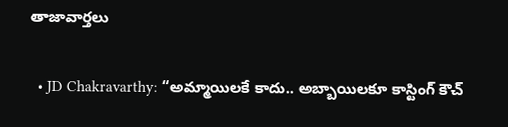తాజావార్తలు

  • JD Chakravarthy: “అమ్మాయిలకే కాదు.. అబ్బాయిలకూ కాస్టింగ్ కౌచ్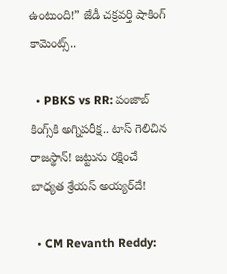ఉంటుంది!” జేడీ చక్రవర్తి షాకింగ్ కామెంట్స్..

  • PBKS vs RR: పంజాబ్ కింగ్స్‌కి అగ్నిపరీక్ష.. టాస్ గెలిచిన రాజస్థాన్! జట్టును రక్షించే బాధ్యత శ్రేయస్ అయ్యర్‌దే!

  • CM Revanth Reddy: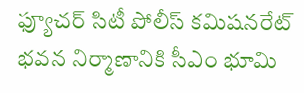ఫ్యూచర్ సిటీ పోలీస్ కమిషనరేట్ భవన నిర్మాణానికి సీఎం భూమి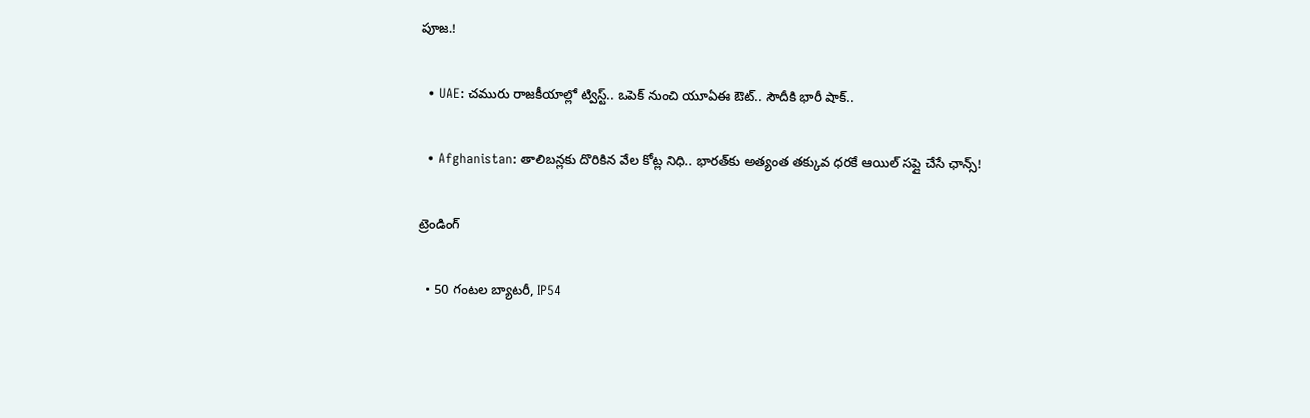పూజ.!

  • UAE: చమురు రాజకీయాల్లో ట్విస్ట్.. ఒపెక్ నుంచి యూఏఈ ఔట్.. సౌదీకి భారీ షాక్..

  • Afghanistan: తాలిబన్లకు దొరికిన వేల కోట్ల నిధి.. భారత్‌కు అత్యంత తక్కువ ధరకే ఆయిల్ సప్లై చేసే ఛాన్స్!

ట్రెండింగ్‌

  • 50 గంటల బ్యాటరీ, IP54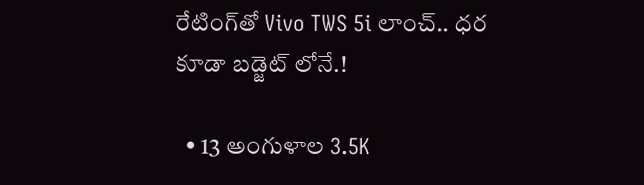రేటింగ్‌తో Vivo TWS 5i లాంచ్.. ధర కూడా బడ్జెట్ లోనే.!

  • 13 అంగుళాల 3.5K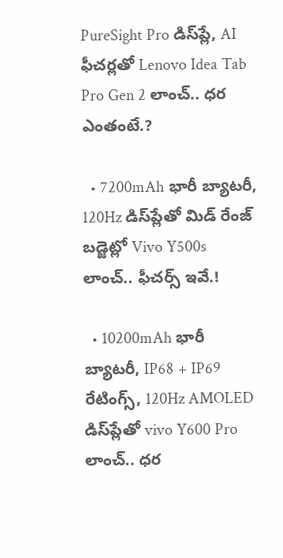PureSight Pro డిస్‌ప్లే, AI ఫీచర్లతో Lenovo Idea Tab Pro Gen 2 లాంచ్.. ధర ఎంతంటే.?

  • 7200mAh భారీ బ్యాటరీ, 120Hz డిస్‌ప్లేతో మిడ్ రేంజ్ బడ్జెట్లో Vivo Y500s లాంచ్.. ఫీచర్స్ ఇవే.!

  • 10200mAh భారీ బ్యాటరీ, IP68 + IP69 రేటింగ్స్‌, 120Hz AMOLED డిస్‌ప్లేతో vivo Y600 Pro లాంచ్.. ధర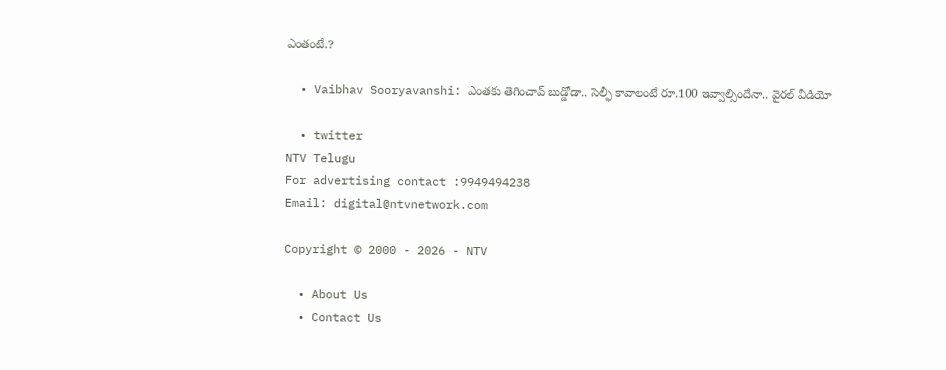ఎంతంటే.?

  • Vaibhav Sooryavanshi: ఎంతకు తెగించావ్ బుడ్డోడా.. సెల్ఫీ కావాలంటే రూ.100 ఇవ్వాల్సిందేనా.. వైరల్ వీడియో

  • twitter
NTV Telugu
For advertising contact :9949494238
Email: digital@ntvnetwork.com

Copyright © 2000 - 2026 - NTV

  • About Us
  • Contact Us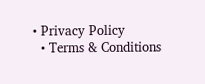• Privacy Policy
  • Terms & Conditions